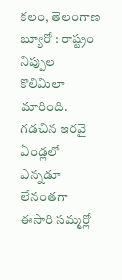కలం, తెలంగాణ బ్యూరో : రాష్ట్రం నిప్పుల కొలిమిలా మారింది. గడచిన ఇరవై ఏండ్లలో ఎన్నడూ లేనంతగా ఈసారి సమ్మర్లో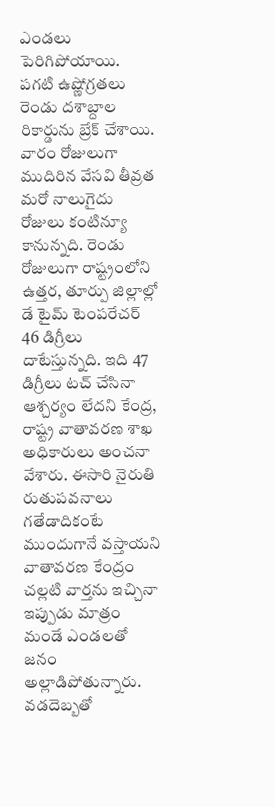ఎండలు పెరిగిపోయాయి. పగటి ఉష్ణోగ్రతలు రెండు దశాబ్దాల రికార్డును బ్రేక్ చేశాయి. వారం రోజులుగా ముదిరిన వేసవి తీవ్రత మరో నాలుగైదు రోజులు కంటిన్యూ కానున్నది. రెండు రోజులుగా రాష్ట్రంలోని ఉత్తర, తూర్పు జిల్లాల్లో డే టైమ్ టెంపరేచర్ 46 డిగ్రీలు దాటేస్తున్నది. ఇది 47 డిగ్రీలు టచ్ చేసినా ఆశ్చర్యం లేదని కేంద్ర, రాష్ట్ర వాతావరణ శాఖ అధికారులు అంచనా వేశారు. ఈసారి నైరుతి రుతుపవనాలు గతేడాదికంటే ముందుగానే వస్తాయని వాతావరణ కేంద్రం చల్లటి వార్తను ఇచ్చినా ఇప్పుడు మాత్రం మండే ఎండలతో జనం అల్లాడిపోతున్నారు. వడదెబ్బతో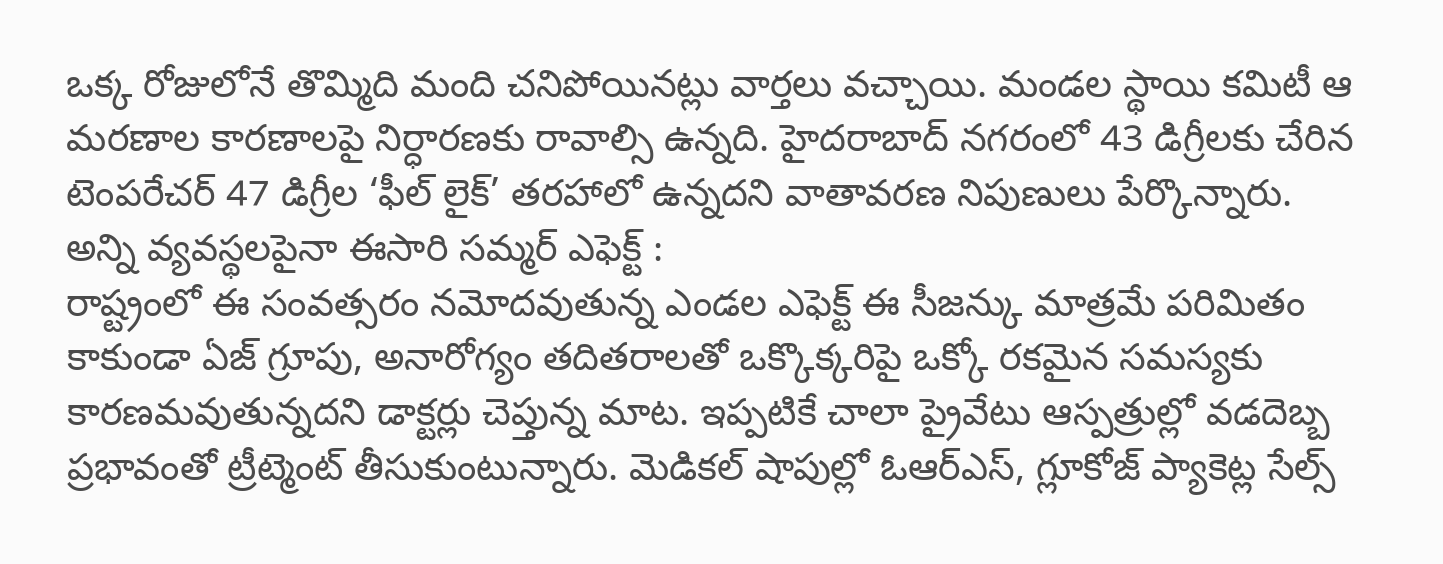ఒక్క రోజులోనే తొమ్మిది మంది చనిపోయినట్లు వార్తలు వచ్చాయి. మండల స్థాయి కమిటీ ఆ మరణాల కారణాలపై నిర్ధారణకు రావాల్సి ఉన్నది. హైదరాబాద్ నగరంలో 43 డిగ్రీలకు చేరిన టెంపరేచర్ 47 డిగ్రీల ‘ఫీల్ లైక్’ తరహాలో ఉన్నదని వాతావరణ నిపుణులు పేర్కొన్నారు.
అన్ని వ్యవస్థలపైనా ఈసారి సమ్మర్ ఎఫెక్ట్ :
రాష్ట్రంలో ఈ సంవత్సరం నమోదవుతున్న ఎండల ఎఫెక్ట్ ఈ సీజన్కు మాత్రమే పరిమితం కాకుండా ఏజ్ గ్రూపు, అనారోగ్యం తదితరాలతో ఒక్కొక్కరిపై ఒక్కో రకమైన సమస్యకు కారణమవుతున్నదని డాక్టర్లు చెప్తున్న మాట. ఇప్పటికే చాలా ప్రైవేటు ఆస్పత్రుల్లో వడదెబ్బ ప్రభావంతో ట్రీట్మెంట్ తీసుకుంటున్నారు. మెడికల్ షాపుల్లో ఓఆర్ఎస్, గ్లూకోజ్ ప్యాకెట్ల సేల్స్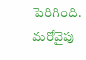పెరిగింది. మరోవైపు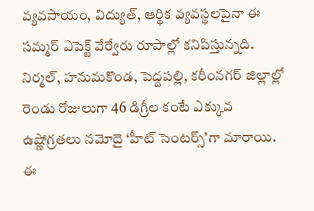వ్యవసాయం, విద్యుత్, ఆర్థిక వ్యవస్థలపైనా ఈ సమ్మర్ ఎపెక్ట్ వేర్వేరు రూపాల్లో కనిపిస్తున్నది. నిర్మల్, హనుమకొండ, పెద్దపల్లి, కరీంనగర్ జిల్లాల్లో రెండు రోజులుగా 46 డిగ్రీల కంటే ఎక్కువ ఉష్ణోగ్రతలు నమోదై ‘హీట్ సెంటర్స్’గా మారాయి. ఈ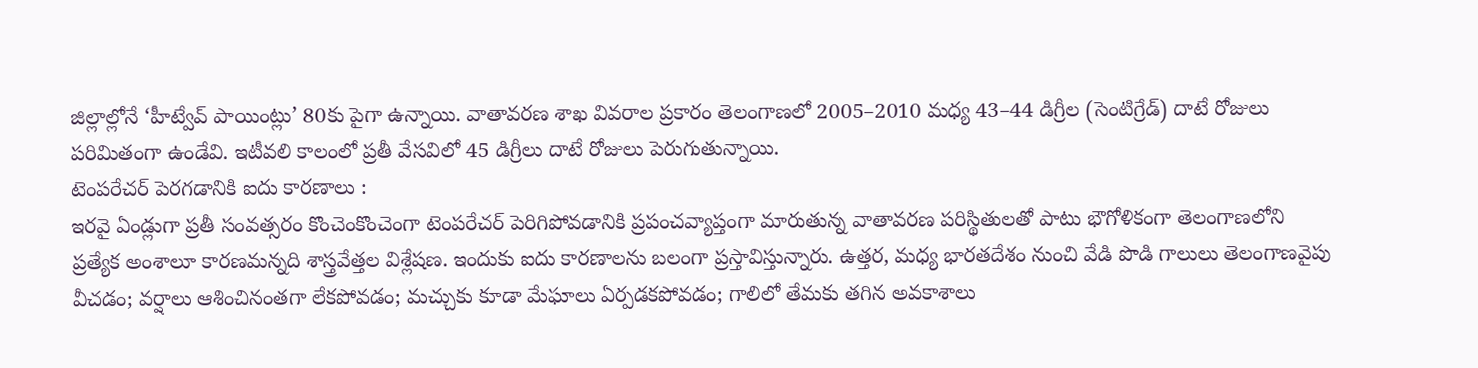జిల్లాల్లోనే ‘హీట్వేవ్ పాయింట్లు’ 80కు పైగా ఉన్నాయి. వాతావరణ శాఖ వివరాల ప్రకారం తెలంగాణలో 2005–2010 మధ్య 43–44 డిగ్రీల (సెంటిగ్రేడ్) దాటే రోజులు పరిమితంగా ఉండేవి. ఇటీవలి కాలంలో ప్రతీ వేసవిలో 45 డిగ్రీలు దాటే రోజులు పెరుగుతున్నాయి.
టెంపరేచర్ పెరగడానికి ఐదు కారణాలు :
ఇరవై ఏండ్లుగా ప్రతీ సంవత్సరం కొంచెంకొంచెంగా టెంపరేచర్ పెరిగిపోవడానికి ప్రపంచవ్యాప్తంగా మారుతున్న వాతావరణ పరిస్థితులతో పాటు భౌగోళికంగా తెలంగాణలోని ప్రత్యేక అంశాలూ కారణమన్నది శాస్త్రవేత్తల విశ్లేషణ. ఇందుకు ఐదు కారణాలను బలంగా ప్రస్తావిస్తున్నారు. ఉత్తర, మధ్య భారతదేశం నుంచి వేడి పొడి గాలులు తెలంగాణవైపు వీచడం; వర్షాలు ఆశించినంతగా లేకపోవడం; మచ్చుకు కూడా మేఘాలు ఏర్పడకపోవడం; గాలిలో తేమకు తగిన అవకాశాలు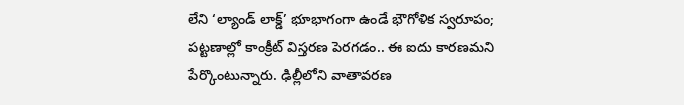లేని ‘ల్యాండ్ లాక్డ్’ భూభాగంగా ఉండే భౌగోళిక స్వరూపం; పట్టణాల్లో కాంక్రీట్ విస్తరణ పెరగడం.. ఈ ఐదు కారణమని పేర్కొంటున్నారు. ఢిల్లీలోని వాతావరణ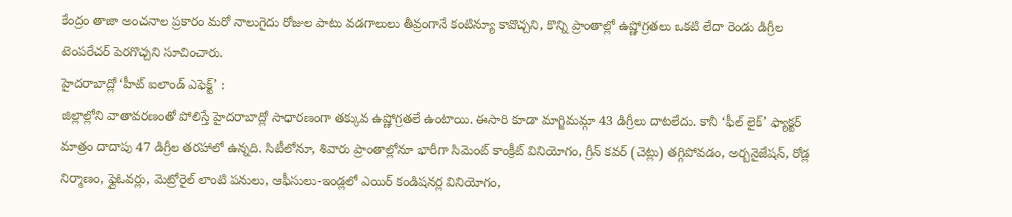కేంద్రం తాజా అంచనాల ప్రకారం మరో నాలుగైదు రోజుల పాటు వడగాలులు తీవ్రంగానే కంటిన్యూ కావొచ్చని, కొన్ని ప్రాంతాల్లో ఉష్ణోగ్రతలు ఒకటి లేదా రెండు డిగ్రీల టెంపరేచర్ పెరగొచ్చని సూచించారు.
హైదరాబాద్లో ‘హీట్ ఐలాండ్ ఎఫెక్ట్’ :
జిల్లాల్లోని వాతావరణంతో పోలిస్తే హైదరాబాద్లో సాధారణంగా తక్కువ ఉష్ణోగ్రతలే ఉంటాయి. ఈసారి కూడా మాగ్జిమమ్గా 43 డిగ్రీలు దాటలేదు. కానీ ‘ఫీల్ లైక్’ ఫ్యాక్టర్ మాత్రం దాదాపు 47 డిగ్రీల తరహాలో ఉన్నది. సిటీలోనూ, శివారు ప్రాంతాల్లోనూ భారీగా సిమెంట్ కాంక్రీట్ వినియోగం, గ్రీన్ కవర్ (చెట్లు) తగ్గిపోవడం, అర్బనైజేషన్, రోడ్ల నిర్మాణం, ఫ్లైఓవర్లు, మెట్రోరైల్ లాంటి పనులు, ఆఫీసులు-ఇండ్లలో ఎయిర్ కండిషనర్ల వినియోగం,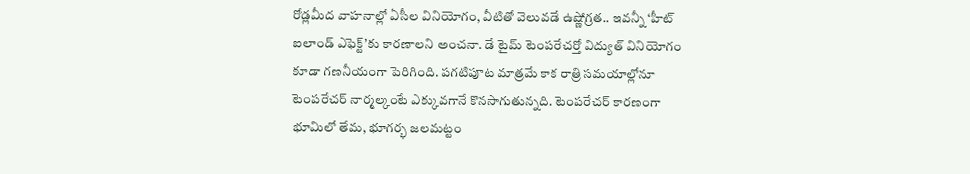రోడ్లమీద వాహనాల్లో ఏసీల వినియోగం, వీటితో వెలువడే ఉష్ణోగ్రత.. ఇవన్నీ ‘హీట్ ఐలాండ్ ఎఫెక్ట్’కు కారణాలని అంచనా. డే టైమ్ టెంపరేచర్తో విద్యుత్ వినియోగం కూడా గణనీయంగా పెరిగింది. పగటిపూట మాత్రమే కాక రాత్రి సమయాల్లోనూ టెంపరేచర్ నార్మల్కంటే ఎక్కువగానే కొనసాగుతున్నది. టెంపరేచర్ కారణంగా భూమిలో తేమ, భూగర్భ జలమట్టం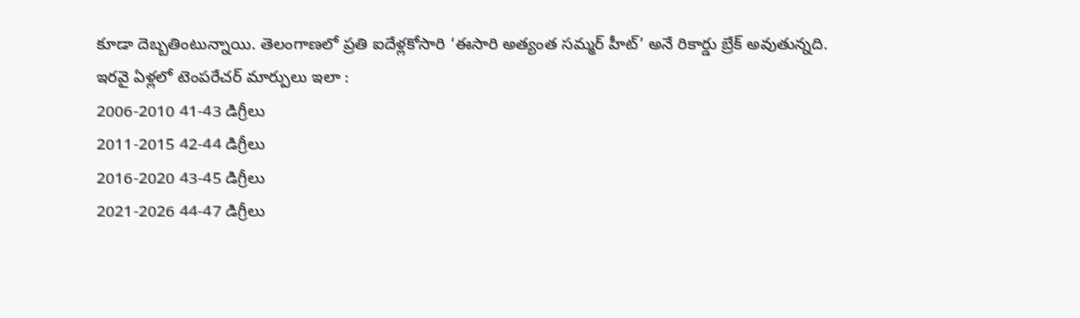కూడా దెబ్బతింటున్నాయి. తెలంగాణలో ప్రతి ఐదేళ్లకోసారి ‘ఈసారి అత్యంత సమ్మర్ హీట్’ అనే రికార్డు బ్రేక్ అవుతున్నది.
ఇరవై ఏళ్లలో టెంపరేచర్ మార్పులు ఇలా :
2006-2010 41-43 డిగ్రీలు
2011-2015 42-44 డిగ్రీలు
2016-2020 43-45 డిగ్రీలు
2021-2026 44-47 డిగ్రీలు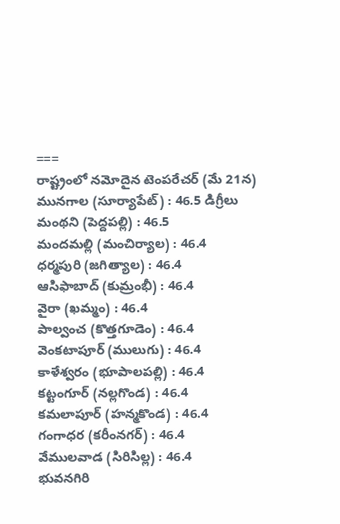===
రాష్ట్రంలో నమోదైన టెంపరేచర్ (మే 21న)
మునగాల (సూర్యాపేట్) : 46.5 డిగ్రీలు
మంథని (పెద్దపల్లి) : 46.5
మందమల్లి (మంచిర్యాల) : 46.4
ధర్మపురి (జగిత్యాల) : 46.4
ఆసిఫాబాద్ (కుమ్రంభీ) : 46.4
వైరా (ఖమ్మం) : 46.4
పాల్వంచ (కొత్తగూడెం) : 46.4
వెంకటాపూర్ (ములుగు) : 46.4
కాళేశ్వరం (భూపాలపల్లి) : 46.4
కట్టంగూర్ (నల్లగొండ) : 46.4
కమలాపూర్ (హన్మకొండ) : 46.4
గంగాధర (కరీంనగర్) : 46.4
వేములవాడ (సిరిసిల్ల) : 46.4
భువనగిరి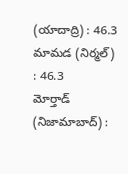(యాదాద్రి) : 46.3
మామడ (నిర్మల్) : 46.3
మోర్తాడ్ (నిజామాబాద్) :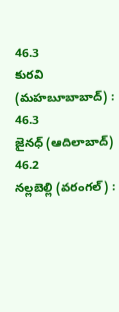46.3
కురవి (మహబూబాబాద్) : 46.3
జైనధ్ (ఆదిలాబాద్) 46.2
నల్లబెల్లి (వరంగల్) :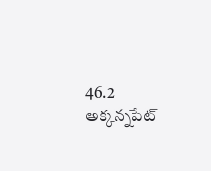46.2
అక్కన్నపేట్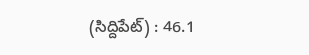(సిద్దిపేట్) : 46.1